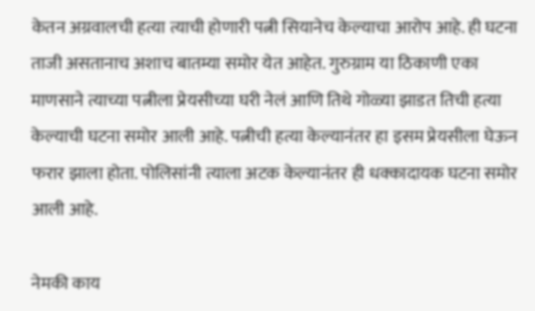केतन अग्रवालची हत्या त्याची होणारी पत्नी सियानेच केल्याचा आरोप आहे. ही घटना ताजी असतानाच अशाच बातम्या समोर येत आहेत. गुरुग्राम या ठिकाणी एका माणसाने त्याच्या पत्नीला प्रेयसीच्या घरी नेलं आणि तिथे गोळ्या झाडत तिची हत्या केल्याची घटना समोर आली आहे. पत्नीची हत्या केल्यानंतर हा इसम प्रेयसीला घेऊन फरार झाला होता. पोलिसांनी त्याला अटक केल्यानंतर ही धक्कादायक घटना समोर आली आहे.

नेमकी काय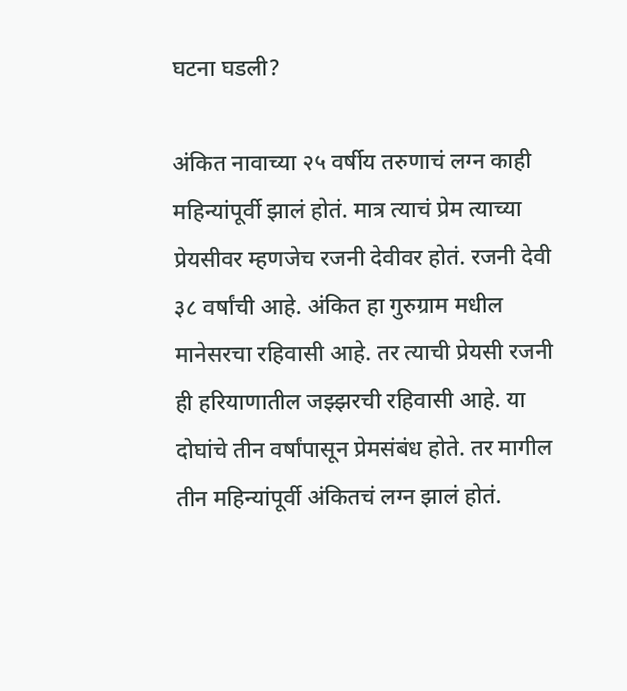घटना घडली?

अंकित नावाच्या २५ वर्षीय तरुणाचं लग्न काही महिन्यांपूर्वी झालं होतं. मात्र त्याचं प्रेम त्याच्या प्रेयसीवर म्हणजेच रजनी देवीवर होतं. रजनी देवी ३८ वर्षांची आहे. अंकित हा गुरुग्राम मधील मानेसरचा रहिवासी आहे. तर त्याची प्रेयसी रजनी ही हरियाणातील जझ्झरची रहिवासी आहे. या दोघांचे तीन वर्षांपासून प्रेमसंबंध होते. तर मागील तीन महिन्यांपूर्वी अंकितचं लग्न झालं होतं.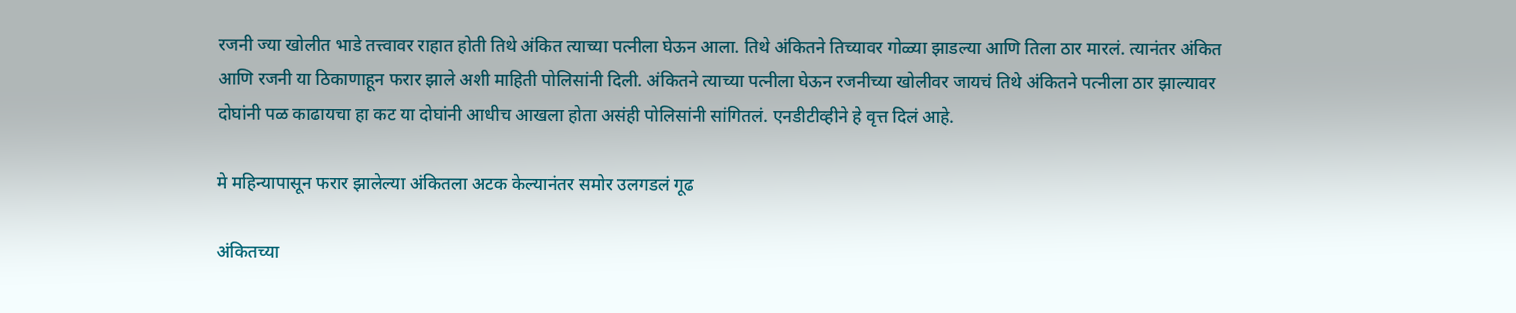रजनी ज्या खोलीत भाडे तत्त्वावर राहात होती तिथे अंकित त्याच्या पत्नीला घेऊन आला. तिथे अंकितने तिच्यावर गोळ्या झाडल्या आणि तिला ठार मारलं. त्यानंतर अंकित आणि रजनी या ठिकाणाहून फरार झाले अशी माहिती पोलिसांनी दिली. अंकितने त्याच्या पत्नीला घेऊन रजनीच्या खोलीवर जायचं तिथे अंकितने पत्नीला ठार झाल्यावर दोघांनी पळ काढायचा हा कट या दोघांनी आधीच आखला होता असंही पोलिसांनी सांगितलं. एनडीटीव्हीने हे वृत्त दिलं आहे.

मे महिन्यापासून फरार झालेल्या अंकितला अटक केल्यानंतर समोर उलगडलं गूढ

अंकितच्या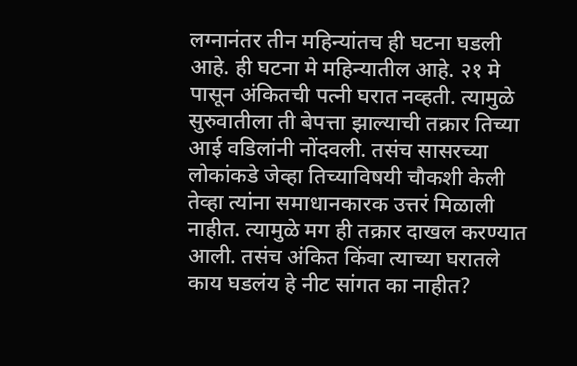लग्नानंतर तीन महिन्यांतच ही घटना घडली आहे. ही घटना मे महिन्यातील आहे. २१ मे पासून अंकितची पत्नी घरात नव्हती. त्यामुळे सुरुवातीला ती बेपत्ता झाल्याची तक्रार तिच्या आई वडिलांनी नोंदवली. तसंच सासरच्या लोकांकडे जेव्हा तिच्याविषयी चौकशी केली तेव्हा त्यांना समाधानकारक उत्तरं मिळाली नाहीत. त्यामुळे मग ही तक्रार दाखल करण्यात आली. तसंच अंकित किंवा त्याच्या घरातले काय घडलंय हे नीट सांगत का नाहीत?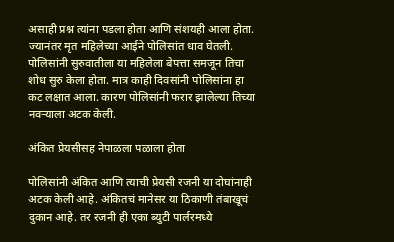असाही प्रश्न त्यांना पडला होता आणि संशयही आला होता. ज्यानंतर मृत महिलेच्या आईने पोलिसांत धाव घेतली. पोलिसांनी सुरुवातीला या महिलेला बेपत्ता समजून तिचा शोध सुरु केला होता. मात्र काही दिवसांनी पोलिसांना हा कट लक्षात आला. कारण पोलिसांनी फरार झालेल्या तिच्या नवऱ्याला अटक केली.

अंकित प्रेयसीसह नेपाळला पळाला होता

पोलिसांनी अंकित आणि त्याची प्रेयसी रजनी या दोघांनाही अटक केली आहे. अंकितचं मानेसर या ठिकाणी तंबाखूचं दुकान आहे. तर रजनी ही एका ब्युटी पार्लरमध्ये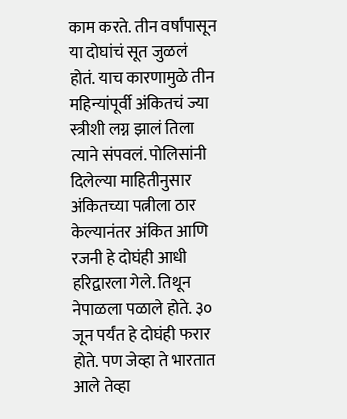काम करते. तीन वर्षांपासून या दोघांचं सूत जुळलं होतं. याच कारणामुळे तीन महिन्यांपूर्वी अंकितचं ज्या स्त्रीशी लग्न झालं तिला त्याने संपवलं. पोलिसांनी दिलेल्या माहितीनुसार अंकितच्या पत्नीला ठार केल्यानंतर अंकित आणि रजनी हे दोघंही आधी हरिद्वारला गेले. तिथून नेपाळला पळाले होते. ३० जून पर्यंत हे दोघंही फरार होते. पण जेव्हा ते भारतात आले तेव्हा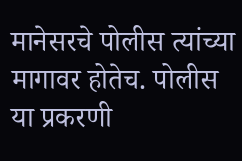मानेसरचे पोलीस त्यांच्या मागावर होतेच. पोलीस या प्रकरणी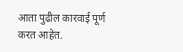आता पुढील कारवाई पूर्ण करत आहेत.